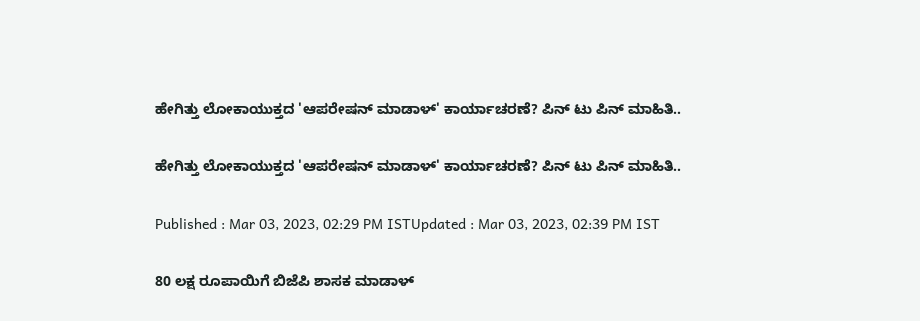ಹೇಗಿತ್ತು ಲೋಕಾಯುಕ್ತದ 'ಆಪರೇಷನ್‌ ಮಾಡಾಳ್' ಕಾರ್ಯಾಚರಣೆ? ಪಿನ್‌ ಟು ಪಿನ್ ಮಾಹಿತಿ..

ಹೇಗಿತ್ತು ಲೋಕಾಯುಕ್ತದ 'ಆಪರೇಷನ್‌ ಮಾಡಾಳ್' ಕಾರ್ಯಾಚರಣೆ? ಪಿನ್‌ ಟು ಪಿನ್ ಮಾಹಿತಿ..

Published : Mar 03, 2023, 02:29 PM ISTUpdated : Mar 03, 2023, 02:39 PM IST

80 ಲಕ್ಷ ರೂಪಾಯಿಗೆ ಬಿಜೆಪಿ ಶಾಸಕ ಮಾಡಾಳ್‌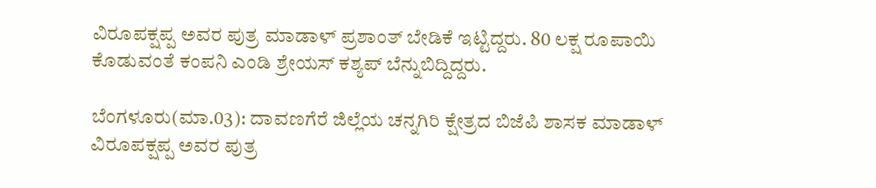ವಿರೂಪಕ್ಷಪ್ಪ ಅವರ ಪುತ್ರ ಮಾಡಾಳ್‌ ಪ್ರಶಾಂತ್‌ ಬೇಡಿಕೆ ಇಟ್ಟಿದ್ದರು. 80 ಲಕ್ಷ ರೂಪಾಯಿ ಕೊಡುವಂತೆ ಕಂಪನಿ ಎಂಡಿ ಶ್ರೇಯಸ್‌ ಕಶ್ಯಪ್‌ ಬೆನ್ನುಬಿದ್ದಿದ್ದರು.

ಬೆಂಗಳೂರು(ಮಾ.03): ದಾವಣಗೆರೆ ಜಿಲ್ಲೆಯ ಚನ್ನಗಿರಿ ಕ್ಷೇತ್ರದ ಬಿಜೆಪಿ ಶಾಸಕ ಮಾಡಾಳ್‌ ವಿರೂಪಕ್ಷಪ್ಪ ಅವರ ಪುತ್ರ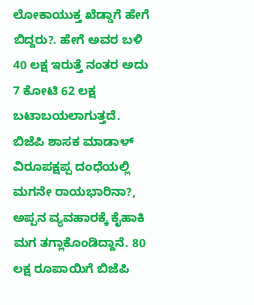ಲೋಕಾಯುಕ್ತ ಖೆಡ್ಡಾಗೆ ಹೇಗೆ ಬಿದ್ದರು?. ಹೇಗೆ ಅವರ ಬಳಿ 40 ಲಕ್ಷ ಇರುತ್ತೆ ನಂತರ ಅದು 7 ಕೋಟಿ 62 ಲಕ್ಷ ಬಟಾಬಯಲಾಗುತ್ತದೆ. ಬಿಜೆಪಿ ಶಾಸಕ ಮಾಡಾಳ್‌ ವಿರೂಪಕ್ಷಪ್ಪ ದಂಧೆಯಲ್ಲಿ ಮಗನೇ ರಾಯಭಾರಿನಾ?, ಅಪ್ಪನ ವ್ಯವಹಾರಕ್ಕೆ ಕೈಹಾಕಿ ಮಗ ತಗ್ಲಾಕೊಂಡಿದ್ದಾನೆ. 80 ಲಕ್ಷ ರೂಪಾಯಿಗೆ ಬಿಜೆಪಿ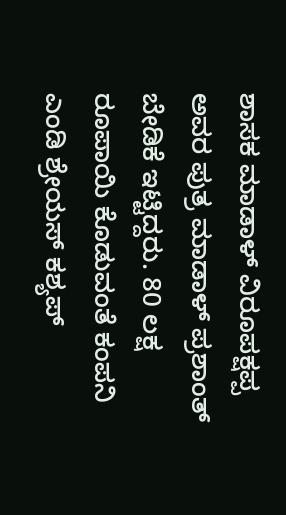ಶಾಸಕ ಮಾಡಾಳ್‌ ವಿರೂಪಕ್ಷಪ್ಪ ಅವರ ಪುತ್ರ ಮಾಡಾಳ್‌ ಪ್ರಶಾಂತ್‌ ಬೇಡಿಕೆ ಇಟ್ಟಿದ್ದರು. 80 ಲಕ್ಷ ರೂಪಾಯಿ ಕೊಡುವಂತೆ ಕಂಪನಿ ಎಂಡಿ ಶ್ರೇಯಸ್‌ ಕಶ್ಯಪ್‌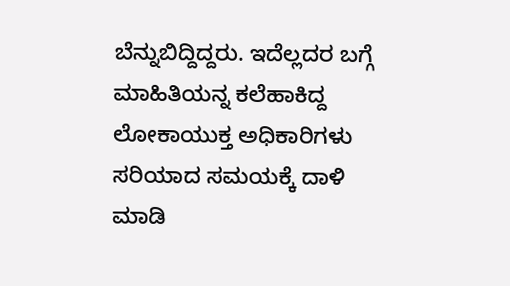ಬೆನ್ನುಬಿದ್ದಿದ್ದರು. ಇದೆಲ್ಲದರ ಬಗ್ಗೆ ಮಾಹಿತಿಯನ್ನ ಕಲೆಹಾಕಿದ್ದ ಲೋಕಾಯುಕ್ತ ಅಧಿಕಾರಿಗಳು ಸರಿಯಾದ ಸಮಯಕ್ಕೆ ದಾಳಿ ಮಾಡಿ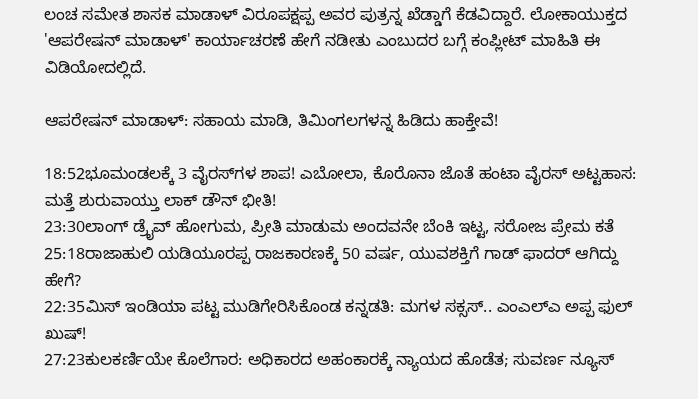ಲಂಚ ಸಮೇತ ಶಾಸಕ ಮಾಡಾಳ್‌ ವಿರೂಪಕ್ಷಪ್ಪ ಅವರ ಪುತ್ರನ್ನ ಖೆಡ್ಡಾಗೆ ಕೆಡವಿದ್ದಾರೆ. ಲೋಕಾಯುಕ್ತದ 'ಆಪರೇಷನ್‌ ಮಾಡಾಳ್' ಕಾರ್ಯಾಚರಣೆ ಹೇಗೆ ನಡೀತು ಎಂಬುದರ ಬಗ್ಗೆ ಕಂಪ್ಲೀಟ್‌ ಮಾಹಿತಿ ಈ ವಿಡಿಯೋದಲ್ಲಿದೆ.

ಆಪರೇಷನ್ ಮಾಡಾಳ್‌: ಸಹಾಯ ಮಾಡಿ, ತಿಮಿಂಗಲಗಳನ್ನ ಹಿಡಿದು ಹಾಕ್ತೇವೆ!

18:52ಭೂಮಂಡಲಕ್ಕೆ 3 ವೈರಸ್‌ಗಳ ಶಾಪ! ಎಬೋಲಾ, ಕೊರೊನಾ ಜೊತೆ ಹಂಟಾ ವೈರಸ್ ಅಟ್ಟಹಾಸ: ಮತ್ತೆ ಶುರುವಾಯ್ತು ಲಾಕ್ ಡೌನ್ ಭೀತಿ!
23:30ಲಾಂಗ್ ಡ್ರೈವ್ ಹೋಗುಮ, ಪ್ರೀತಿ ಮಾಡುಮ ಅಂದವನೇ ಬೆಂಕಿ ಇಟ್ಟ, ಸರೋಜ ಪ್ರೇಮ ಕತೆ
25:18ರಾಜಾಹುಲಿ ಯಡಿಯೂರಪ್ಪ ರಾಜಕಾರಣಕ್ಕೆ 50 ವರ್ಷ, ಯುವಶಕ್ತಿಗೆ ಗಾಡ್ ಫಾದರ್ ಆಗಿದ್ದು ಹೇಗೆ?
22:35ಮಿಸ್ ಇಂಡಿಯಾ ಪಟ್ಟ ಮುಡಿಗೇರಿಸಿಕೊಂಡ ಕನ್ನಡತಿ: ಮಗಳ ಸಕ್ಸಸ್.. ಎಂಎಲ್ಎ ಅಪ್ಪ ಫುಲ್ ಖುಷ್!
27:23ಕುಲಕರ್ಣಿಯೇ ಕೊಲೆಗಾರ: ಅಧಿಕಾರದ ಅಹಂಕಾರಕ್ಕೆ ನ್ಯಾಯದ ಹೊಡೆತ; ಸುವರ್ಣ ನ್ಯೂಸ್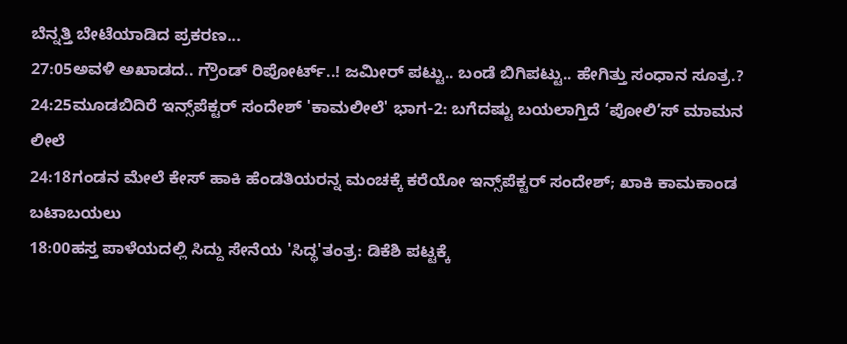ಬೆನ್ನತ್ತಿ ಬೇಟೆಯಾಡಿದ ಪ್ರಕರಣ...
27:05ಅವಳಿ ಅಖಾಡದ.. ಗ್ರೌಂಡ್ ರಿಪೋರ್ಟ್..! ಜಮೀರ್ ಪಟ್ಟು.. ಬಂಡೆ ಬಿಗಿಪಟ್ಟು.. ಹೇಗಿತ್ತು ಸಂಧಾನ ಸೂತ್ರ.?
24:25ಮೂಡಬಿದಿರೆ ಇನ್ಸ್‌ಪೆಕ್ಟರ್ ಸಂದೇಶ್ 'ಕಾಮಲೀಲೆ' ಭಾಗ-2: ಬಗೆದಷ್ಟು ಬಯಲಾಗ್ತಿದೆ ‘ಪೋಲಿ’ಸ್ ಮಾಮನ ಲೀಲೆ
24:18ಗಂಡನ ಮೇಲೆ ಕೇಸ್ ಹಾಕಿ ಹೆಂಡತಿಯರನ್ನ ಮಂಚಕ್ಕೆ ಕರೆಯೋ ಇನ್ಸ್‌ಪೆಕ್ಟರ್ ಸಂದೇಶ್; ಖಾಕಿ ಕಾಮಕಾಂಡ ಬಟಾಬಯಲು
18:00ಹಸ್ತ ಪಾಳೆಯದಲ್ಲಿ ಸಿದ್ದು ಸೇನೆಯ 'ಸಿದ್ಧ'ತಂತ್ರ: ಡಿಕೆಶಿ ಪಟ್ಟಕ್ಕೆ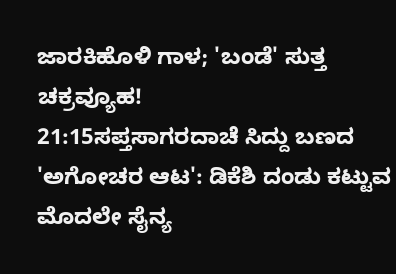ಜಾರಕಿಹೊಳಿ ಗಾಳ; 'ಬಂಡೆ' ಸುತ್ತ ಚಕ್ರವ್ಯೂಹ!
21:15ಸಪ್ತಸಾಗರದಾಚೆ ಸಿದ್ದು ಬಣದ 'ಅಗೋಚರ ಆಟ': ಡಿಕೆಶಿ ದಂಡು ಕಟ್ಟುವ ಮೊದಲೇ ಸೈನ್ಯ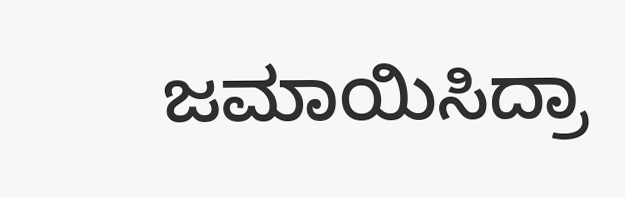ಜಮಾಯಿಸಿದ್ರಾ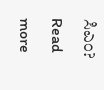ಸಿಎಂ?
Read more